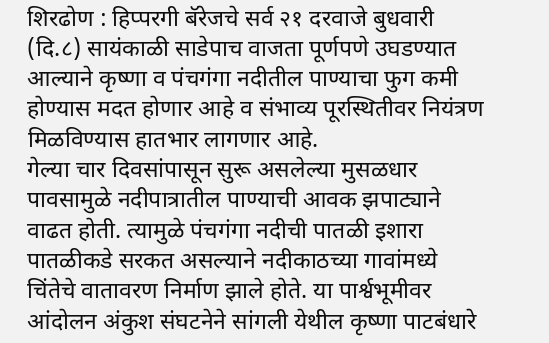शिरढोण : हिप्परगी बॅरेजचे सर्व २१ दरवाजे बुधवारी (दि.८) सायंकाळी साडेपाच वाजता पूर्णपणे उघडण्यात आल्याने कृष्णा व पंचगंगा नदीतील पाण्याचा फुग कमी होण्यास मदत होणार आहे व संभाव्य पूरस्थितीवर नियंत्रण मिळविण्यास हातभार लागणार आहे.
गेल्या चार दिवसांपासून सुरू असलेल्या मुसळधार पावसामुळे नदीपात्रातील पाण्याची आवक झपाट्याने वाढत होती. त्यामुळे पंचगंगा नदीची पातळी इशारा पातळीकडे सरकत असल्याने नदीकाठच्या गावांमध्ये चिंतेचे वातावरण निर्माण झाले होते. या पार्श्वभूमीवर आंदोलन अंकुश संघटनेने सांगली येथील कृष्णा पाटबंधारे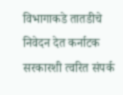विभागाकडे तातडीचे निवेदन देत कर्नाटक सरकारशी त्वरित संपर्क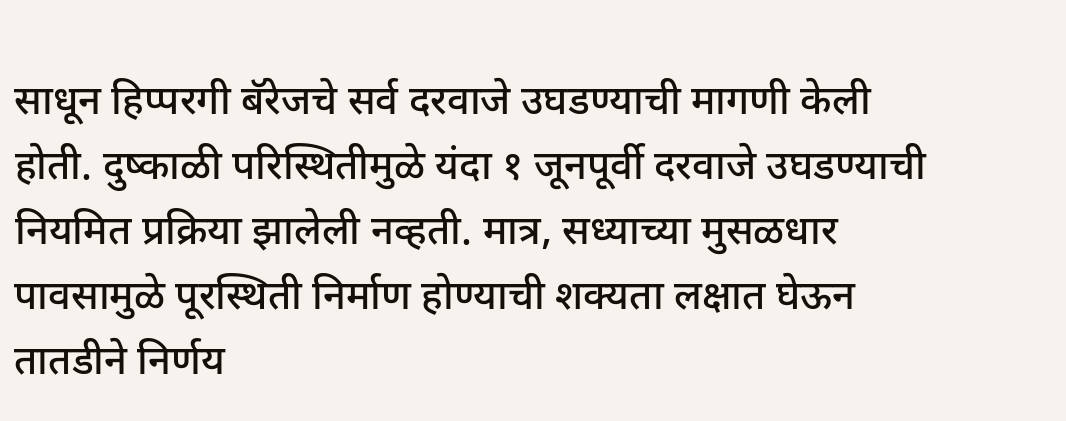साधून हिप्परगी बॅरेजचे सर्व दरवाजे उघडण्याची मागणी केली होती. दुष्काळी परिस्थितीमुळे यंदा १ जूनपूर्वी दरवाजे उघडण्याची नियमित प्रक्रिया झालेली नव्हती. मात्र, सध्याच्या मुसळधार पावसामुळे पूरस्थिती निर्माण होण्याची शक्यता लक्षात घेऊन तातडीने निर्णय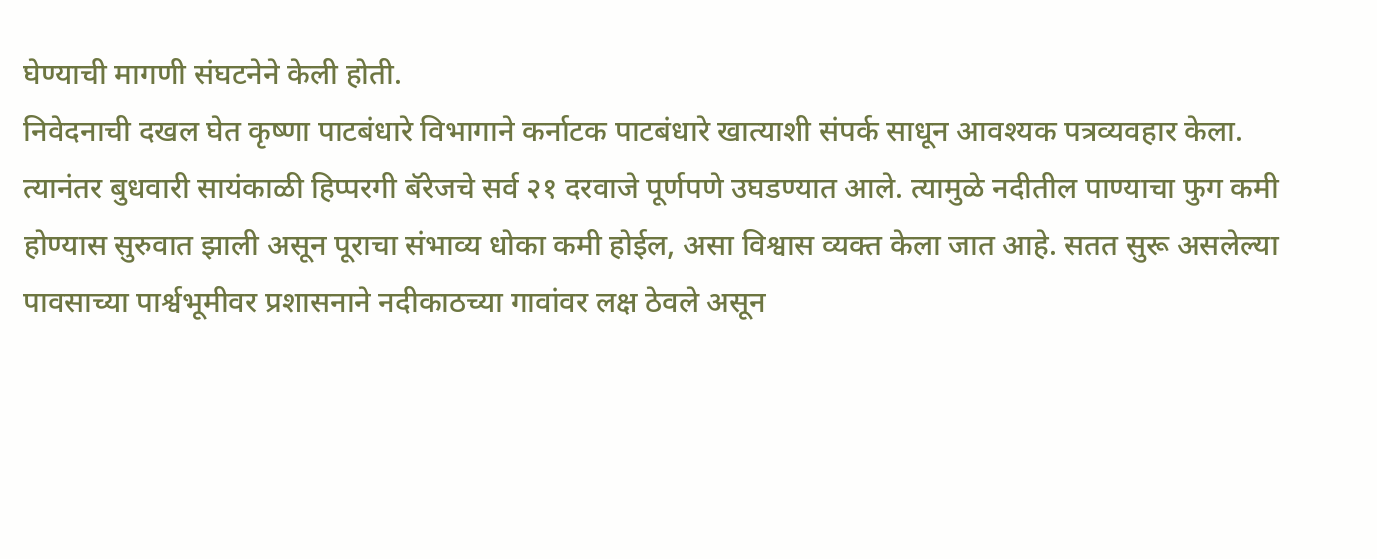घेण्याची मागणी संघटनेने केली होती.
निवेदनाची दखल घेत कृष्णा पाटबंधारे विभागाने कर्नाटक पाटबंधारे खात्याशी संपर्क साधून आवश्यक पत्रव्यवहार केला. त्यानंतर बुधवारी सायंकाळी हिप्परगी बॅरेजचे सर्व २१ दरवाजे पूर्णपणे उघडण्यात आले. त्यामुळे नदीतील पाण्याचा फुग कमी होण्यास सुरुवात झाली असून पूराचा संभाव्य धोका कमी होईल, असा विश्वास व्यक्त केला जात आहे. सतत सुरू असलेल्या पावसाच्या पार्श्वभूमीवर प्रशासनाने नदीकाठच्या गावांवर लक्ष ठेवले असून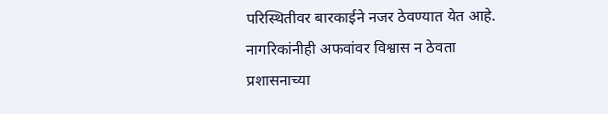परिस्थितीवर बारकाईने नजर ठेवण्यात येत आहे. नागरिकांनीही अफवांवर विश्वास न ठेवता प्रशासनाच्या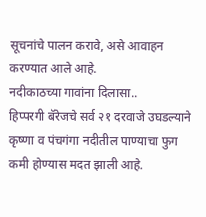सूचनांचे पालन करावे, असे आवाहन करण्यात आले आहे.
नदीकाठच्या गावांना दिलासा..
हिप्परगी बॅरेजचे सर्व २१ दरवाजे उघडल्याने कृष्णा व पंचगंगा नदीतील पाण्याचा फुग कमी होण्यास मदत झाली आहे.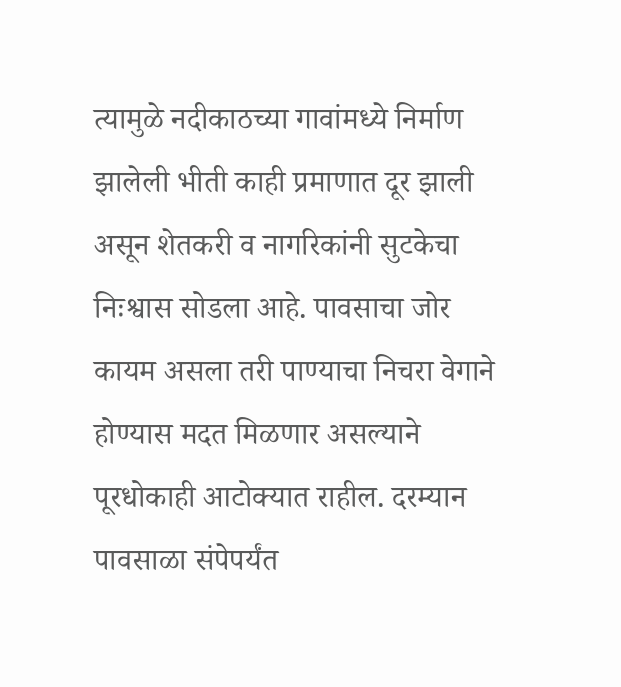त्यामुळे नदीकाठच्या गावांमध्ये निर्माण झालेली भीती काही प्रमाणात दूर झाली असून शेतकरी व नागरिकांनी सुटकेचा निःश्वास सोडला आहे. पावसाचा जोर कायम असला तरी पाण्याचा निचरा वेगाने होण्यास मदत मिळणार असल्याने पूरधोकाही आटोक्यात राहील. दरम्यान पावसाळा संपेपर्यंत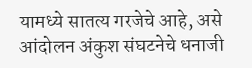यामध्ये सातत्य गरजेचे आहे, असे आंदोलन अंकुश संघटनेचे धनाजी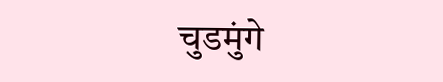चुडमुंगे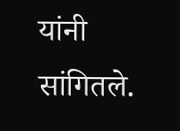यांनी सांगितले.